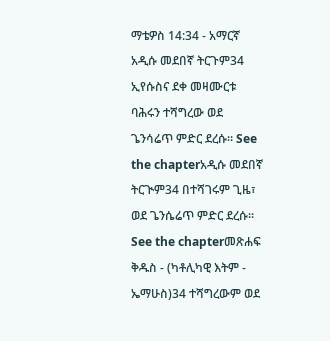ማቴዎስ 14:34 - አማርኛ አዲሱ መደበኛ ትርጉም34 ኢየሱስና ደቀ መዛሙርቱ ባሕሩን ተሻግረው ወደ ጌንሳሬጥ ምድር ደረሱ። See the chapterአዲሱ መደበኛ ትርጒም34 በተሻገሩም ጊዜ፣ ወደ ጌንሴሬጥ ምድር ደረሱ። See the chapterመጽሐፍ ቅዱስ - (ካቶሊካዊ እትም - ኤማሁስ)34 ተሻግረውም ወደ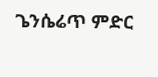ጌንሴሬጥ ምድር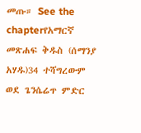መጡ። See the chapterየአማርኛ መጽሐፍ ቅዱስ (ሰማንያ አሃዱ)34 ተሻግረውም ወደ ጌንሴሬጥ ምድር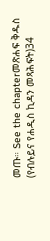መጡ። See the chapterመጽሐፍ ቅዱስ (የብሉይና የሐዲስ ኪዳን መጻሕፍት)34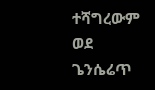ተሻግረውም ወደ ጌንሴሬጥ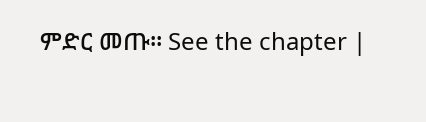ምድር መጡ። See the chapter |